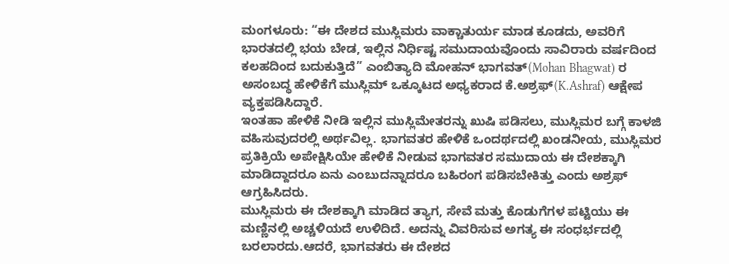ಮಂಗಳೂರು: “ಈ ದೇಶದ ಮುಸ್ಲಿಮರು ವಾಕ್ಚಾತುರ್ಯ ಮಾಡ ಕೂಡದು, ಅವರಿಗೆ ಭಾರತದಲ್ಲಿ ಭಯ ಬೇಡ, ಇಲ್ಲಿನ ನಿರ್ಧಿಷ್ಟ ಸಮುದಾಯವೊಂದು ಸಾವಿರಾರು ವರ್ಷದಿಂದ ಕಲಹದಿಂದ ಬದುಕುತ್ತಿದೆ” ಎಂಬಿತ್ಯಾದಿ ಮೋಹನ್ ಭಾಗವತ್(Mohan Bhagwat) ರ ಅಸಂಬದ್ಧ ಹೇಳಿಕೆಗೆ ಮುಸ್ಲಿಮ್ ಒಕ್ಕೂಟದ ಅಧ್ಯಕರಾದ ಕೆ.ಅಶ್ರಫ್(K.Ashraf) ಆಕ್ಷೇಪ ವ್ಯಕ್ತಪಡಿಸಿದ್ದಾರೆ.
ಇಂತಹಾ ಹೇಳಿಕೆ ನೀಡಿ ಇಲ್ಲಿನ ಮುಸ್ಲಿಮೇತರನ್ನು ಖುಷಿ ಪಡಿಸಲು, ಮುಸ್ಲಿಮರ ಬಗ್ಗೆ ಕಾಳಜಿ ವಹಿಸುವುದರಲ್ಲಿ ಅರ್ಥವಿಲ್ಲ. ಭಾಗವತರ ಹೇಳಿಕೆ ಒಂದರ್ಥದಲ್ಲಿ ಖಂಡನೀಯ, ಮುಸ್ಲಿಮರ ಪ್ರತಿಕ್ರಿಯೆ ಅಪೇಕ್ಷಿಸಿಯೇ ಹೇಳಿಕೆ ನೀಡುವ ಭಾಗವತರ ಸಮುದಾಯ ಈ ದೇಶಕ್ಕಾಗಿ ಮಾಡಿದ್ದಾದರೂ ಏನು ಎಂಬುದನ್ನಾದರೂ ಬಹಿರಂಗ ಪಡಿಸಬೇಕಿತ್ತು ಎಂದು ಅಶ್ರಫ್ ಆಗ್ರಹಿಸಿದರು.
ಮುಸ್ಲಿಮರು ಈ ದೇಶಕ್ಕಾಗಿ ಮಾಡಿದ ತ್ಯಾಗ, ಸೇವೆ ಮತ್ತು ಕೊಡುಗೆಗಳ ಪಟ್ಟಿಯು ಈ ಮಣ್ಣಿನಲ್ಲಿ ಅಚ್ಚಳಿಯದೆ ಉಳಿದಿದೆ. ಅದನ್ನು ವಿವರಿಸುವ ಅಗತ್ಯ ಈ ಸಂಧರ್ಭದಲ್ಲಿ ಬರಲಾರದು.ಆದರೆ, ಭಾಗವತರು ಈ ದೇಶದ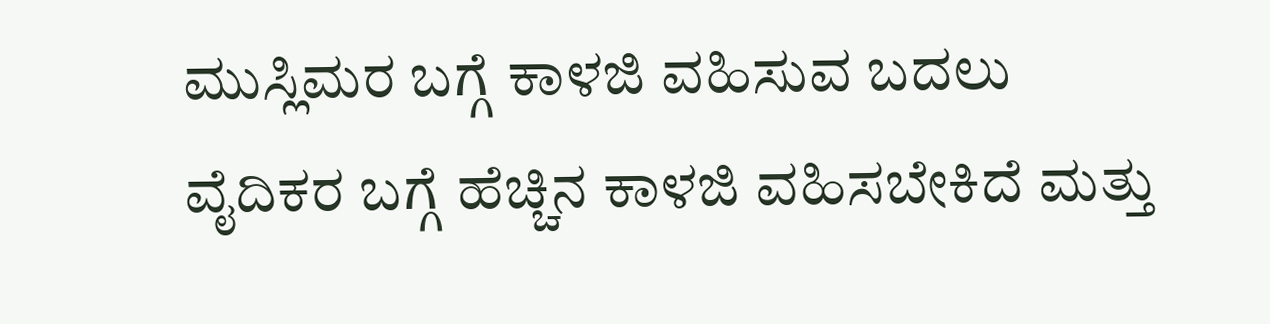ಮುಸ್ಲಿಮರ ಬಗ್ಗೆ ಕಾಳಜಿ ವಹಿಸುವ ಬದಲು ವೈದಿಕರ ಬಗ್ಗೆ ಹೆಚ್ಚಿನ ಕಾಳಜಿ ವಹಿಸಬೇಕಿದೆ ಮತ್ತು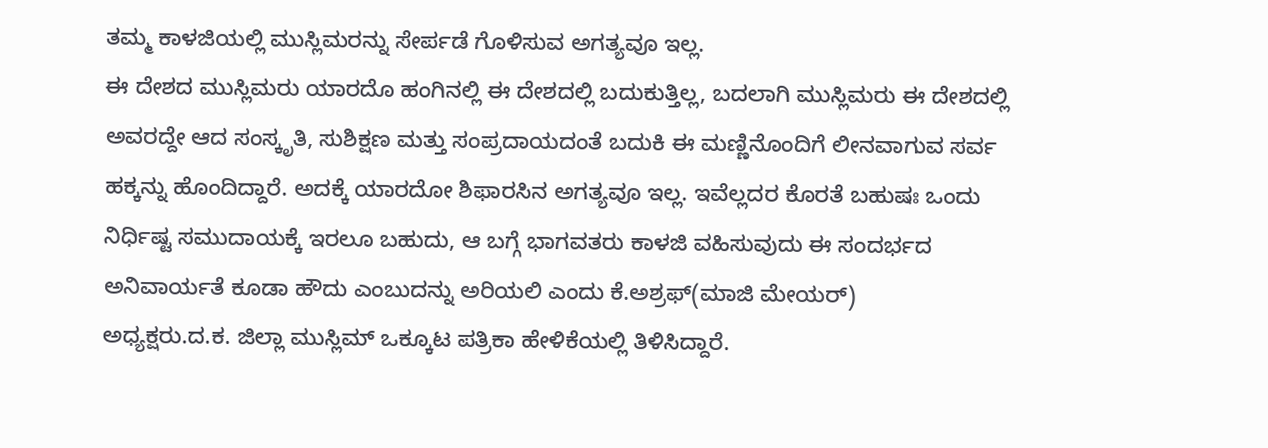ತಮ್ಮ ಕಾಳಜಿಯಲ್ಲಿ ಮುಸ್ಲಿಮರನ್ನು ಸೇರ್ಪಡೆ ಗೊಳಿಸುವ ಅಗತ್ಯವೂ ಇಲ್ಲ.
ಈ ದೇಶದ ಮುಸ್ಲಿಮರು ಯಾರದೊ ಹಂಗಿನಲ್ಲಿ ಈ ದೇಶದಲ್ಲಿ ಬದುಕುತ್ತಿಲ್ಲ, ಬದಲಾಗಿ ಮುಸ್ಲಿಮರು ಈ ದೇಶದಲ್ಲಿ ಅವರದ್ದೇ ಆದ ಸಂಸ್ಕೃತಿ, ಸುಶಿಕ್ಷಣ ಮತ್ತು ಸಂಪ್ರದಾಯದಂತೆ ಬದುಕಿ ಈ ಮಣ್ಣಿನೊಂದಿಗೆ ಲೀನವಾಗುವ ಸರ್ವ ಹಕ್ಕನ್ನು ಹೊಂದಿದ್ದಾರೆ. ಅದಕ್ಕೆ ಯಾರದೋ ಶಿಫಾರಸಿನ ಅಗತ್ಯವೂ ಇಲ್ಲ. ಇವೆಲ್ಲದರ ಕೊರತೆ ಬಹುಷಃ ಒಂದು ನಿರ್ಧಿಷ್ಟ ಸಮುದಾಯಕ್ಕೆ ಇರಲೂ ಬಹುದು, ಆ ಬಗ್ಗೆ ಭಾಗವತರು ಕಾಳಜಿ ವಹಿಸುವುದು ಈ ಸಂದರ್ಭದ ಅನಿವಾರ್ಯತೆ ಕೂಡಾ ಹೌದು ಎಂಬುದನ್ನು ಅರಿಯಲಿ ಎಂದು ಕೆ.ಅಶ್ರಫ್(ಮಾಜಿ ಮೇಯರ್)
ಅಧ್ಯಕ್ಷರು.ದ.ಕ. ಜಿಲ್ಲಾ ಮುಸ್ಲಿಮ್ ಒಕ್ಕೂಟ ಪತ್ರಿಕಾ ಹೇಳಿಕೆಯಲ್ಲಿ ತಿಳಿಸಿದ್ದಾರೆ.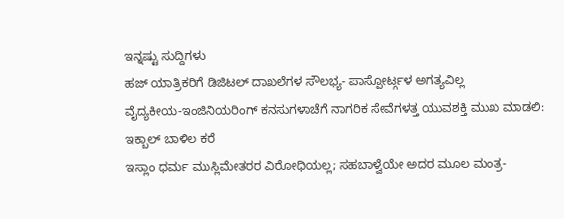ಇನ್ನಷ್ಟು ಸುದ್ದಿಗಳು
ಹಜ್ ಯಾತ್ರಿಕರಿಗೆ ಡಿಜಿಟಲ್ ದಾಖಲೆಗಳ ಸೌಲಭ್ಯ- ಪಾಸ್ಪೋರ್ಟ್ಗಳ ಅಗತ್ಯವಿಲ್ಲ
ವೈದ್ಯಕೀಯ-ಇಂಜಿನಿಯರಿಂಗ್ ಕನಸುಗಳಾಚೆಗೆ ನಾಗರಿಕ ಸೇವೆಗಳತ್ತ ಯುವಶಕ್ತಿ ಮುಖ ಮಾಡಲಿ: ಇಕ್ಬಾಲ್ ಬಾಳಿಲ ಕರೆ
ಇಸ್ಲಾಂ ಧರ್ಮ ಮುಸ್ಲಿಮೇತರರ ವಿರೋಧಿಯಲ್ಲ; ಸಹಬಾಳ್ವೆಯೇ ಅದರ ಮೂಲ ಮಂತ್ರ-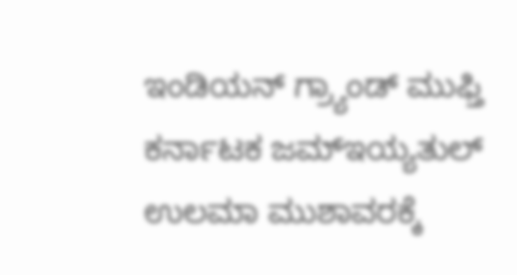ಇಂಡಿಯನ್ ಗ್ರ್ಯಾಂಡ್ ಮುಫ್ತಿ
ಕರ್ನಾಟಕ ಜಮ್ಇಯ್ಯತುಲ್ ಉಲಮಾ ಮುಶಾವರಕ್ಕೆ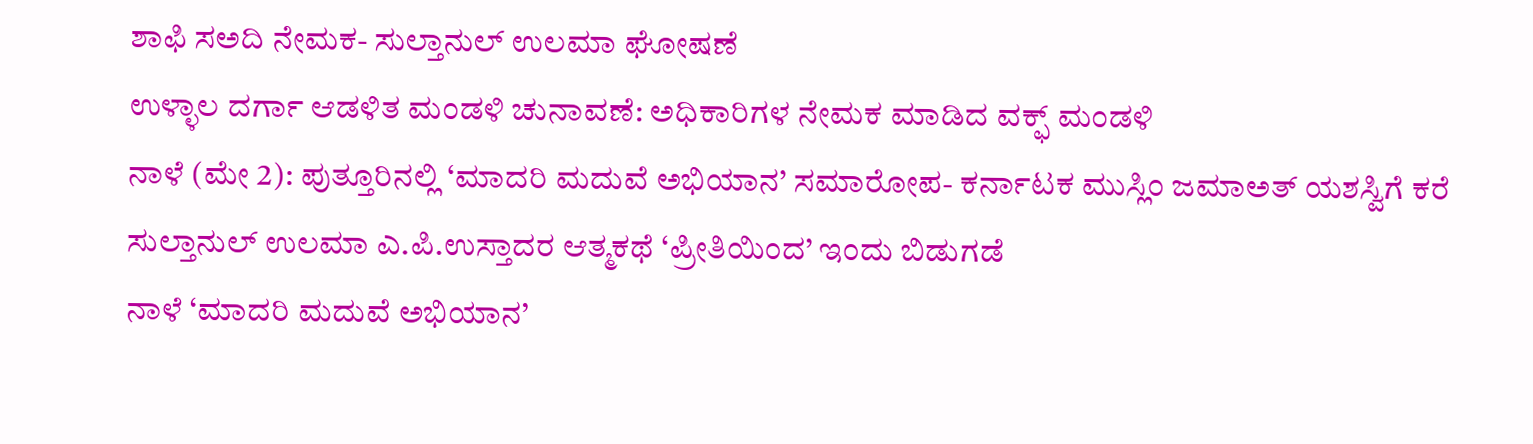ಶಾಫಿ ಸಅದಿ ನೇಮಕ- ಸುಲ್ತಾನುಲ್ ಉಲಮಾ ಘೋಷಣೆ
ಉಳ್ಳಾಲ ದರ್ಗಾ ಆಡಳಿತ ಮಂಡಳಿ ಚುನಾವಣೆ: ಅಧಿಕಾರಿಗಳ ನೇಮಕ ಮಾಡಿದ ವಕ್ಫ್ ಮಂಡಳಿ
ನಾಳೆ (ಮೇ 2): ಪುತ್ತೂರಿನಲ್ಲಿ ‘ಮಾದರಿ ಮದುವೆ ಅಭಿಯಾನ’ ಸಮಾರೋಪ- ಕರ್ನಾಟಕ ಮುಸ್ಲಿಂ ಜಮಾಅತ್ ಯಶಸ್ವಿಗೆ ಕರೆ
ಸುಲ್ತಾನುಲ್ ಉಲಮಾ ಎ.ಪಿ.ಉಸ್ತಾದರ ಆತ್ಮಕಥೆ ‘ಪ್ರೀತಿಯಿಂದ’ ಇಂದು ಬಿಡುಗಡೆ
ನಾಳೆ ‘ಮಾದರಿ ಮದುವೆ ಅಭಿಯಾನ’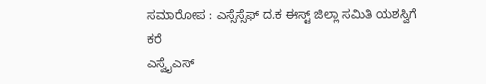ಸಮಾರೋಪ : ಎಸ್ಸೆಸ್ಸೆಫ್ ದ.ಕ ಈಸ್ಟ್ ಜಿಲ್ಲಾ ಸಮಿತಿ ಯಶಸ್ವಿಗೆ ಕರೆ
ಎಸ್ವೈಎಸ್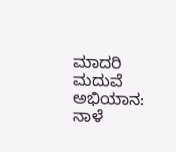ಮಾದರಿ ಮದುವೆ ಅಭಿಯಾನ: ನಾಳೆ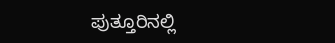ಪುತ್ತೂರಿನಲ್ಲಿ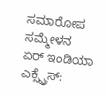ಸಮಾರೋಪ ಸಮ್ಮೇಳನ
ಏರ್ ಇಂಡಿಯಾ ಎಕ್ಸ್ಪ್ರೆಸ್: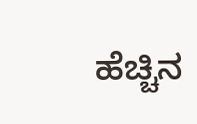ಹೆಚ್ಚಿನ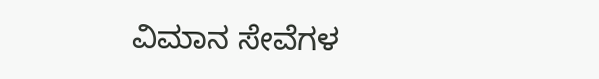ವಿಮಾನ ಸೇವೆಗಳ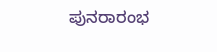ಪುನರಾರಂಭ